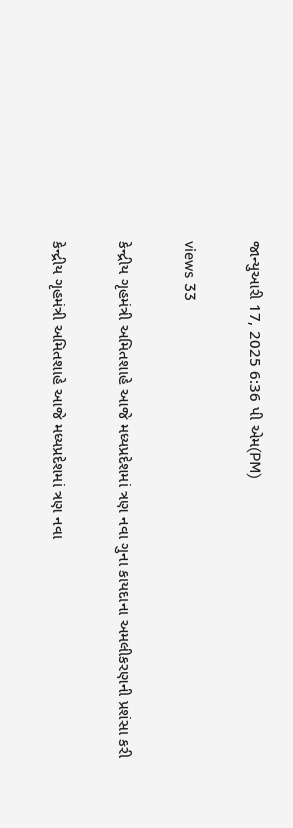જાન્યુઆરી 17, 2025 6:36 પી એમ(PM)

views 33

કેન્દ્રીય ગૃહમંત્રી અમિતશાહે આજે મધ્યપ્રદેશમાં ત્રણ નવા ગુના કાયદાના અમલીકરણની પ્રશંસા કરી

કેન્દ્રીય ગૃહમંત્રી અમિતશાહે આજે મધ્યપ્રદેશમાં ત્રણ નવા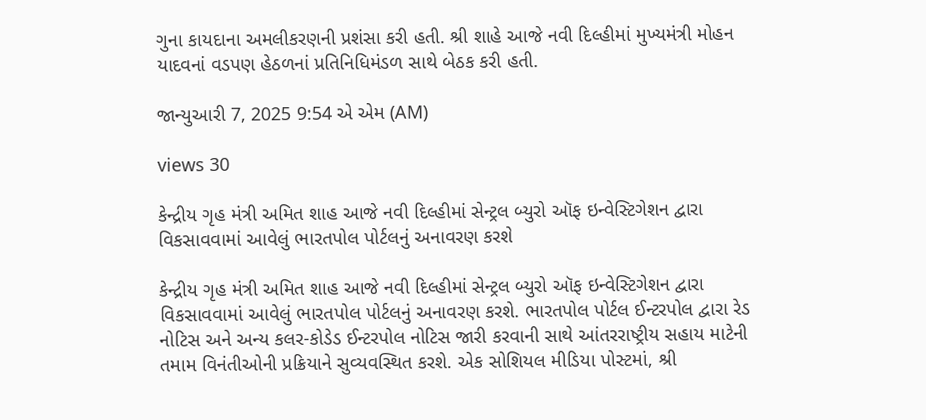ગુના કાયદાના અમલીકરણની પ્રશંસા કરી હતી. શ્રી શાહે આજે નવી દિલ્હીમાં મુખ્યમંત્રી મોહન યાદવનાં વડપણ હેઠળનાં પ્રતિનિધિમંડળ સાથે બેઠક કરી હતી.

જાન્યુઆરી 7, 2025 9:54 એ એમ (AM)

views 30

કેન્દ્રીય ગૃહ મંત્રી અમિત શાહ આજે નવી દિલ્હીમાં સેન્ટ્રલ બ્યુરો ઑફ ઇન્વેસ્ટિગેશન દ્વારા વિકસાવવામાં આવેલું ભારતપોલ પોર્ટલનું અનાવરણ કરશે

કેન્દ્રીય ગૃહ મંત્રી અમિત શાહ આજે નવી દિલ્હીમાં સેન્ટ્રલ બ્યુરો ઑફ ઇન્વેસ્ટિગેશન દ્વારા વિકસાવવામાં આવેલું ભારતપોલ પોર્ટલનું અનાવરણ કરશે. ભારતપોલ પોર્ટલ ઈન્ટરપોલ દ્વારા રેડ નોટિસ અને અન્ય કલર-કોડેડ ઈન્ટરપોલ નોટિસ જારી કરવાની સાથે આંતરરાષ્ટ્રીય સહાય માટેની તમામ વિનંતીઓની પ્રક્રિયાને સુવ્યવસ્થિત કરશે. એક સોશિયલ મીડિયા પોસ્ટમાં, શ્રી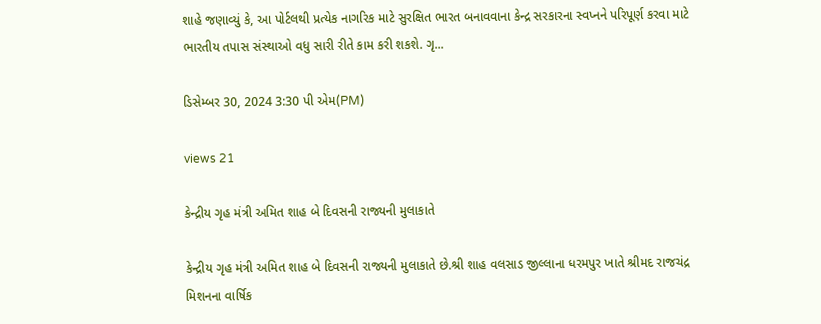શાહે જણાવ્યું કે, આ પોર્ટલથી પ્રત્યેક નાગરિક માટે સુરક્ષિત ભારત બનાવવાના કેન્દ્ર સરકારના સ્વપ્નને પરિપૂર્ણ કરવા માટે ભારતીય તપાસ સંસ્થાઓ વધુ સારી રીતે કામ કરી શકશે. ગૃ...

ડિસેમ્બર 30, 2024 3:30 પી એમ(PM)

views 21

કેન્દ્રીય ગૃહ મંત્રી અમિત શાહ બે દિવસની રાજ્યની મુલાકાતે

કેન્દ્રીય ગૃહ મંત્રી અમિત શાહ બે દિવસની રાજ્યની મુલાકાતે છે.શ્રી શાહ વલસાડ જીલ્લાના ધરમપુર ખાતે શ્રીમદ રાજચંદ્ર મિશનના વાર્ષિક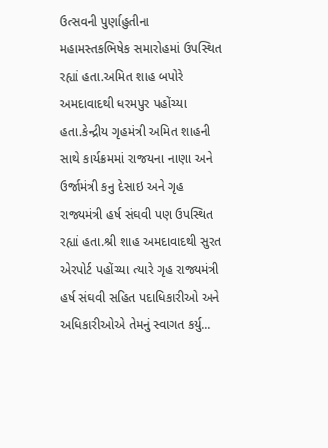ઉત્સવની પુર્ણાહુતીના મહામસ્તકભિષેક સમારોહમાં ઉપસ્થિત રહ્યાં હતા.અમિત શાહ બપોરે અમદાવાદથી ધરમપુર પહોંચ્યા હતા.કેન્દ્રીય ગૃહમંત્રી અમિત શાહની સાથે કાર્યક્રમમાં રાજયના નાણા અને ઉર્જામંત્રી કનુ દેસાઇ અને ગૃહ રાજ્યમંત્રી હર્ષ સંઘવી પણ ઉપસ્થિત રહ્યાં હતા.શ્રી શાહ અમદાવાદથી સુરત એરપોર્ટ પહોંચ્યા ત્યારે ગૃહ રાજ્યમંત્રી હર્ષ સંઘવી સહિત પદાધિકારીઓ અને અધિકારીઓએ તેમનું સ્વાગત કર્યુ...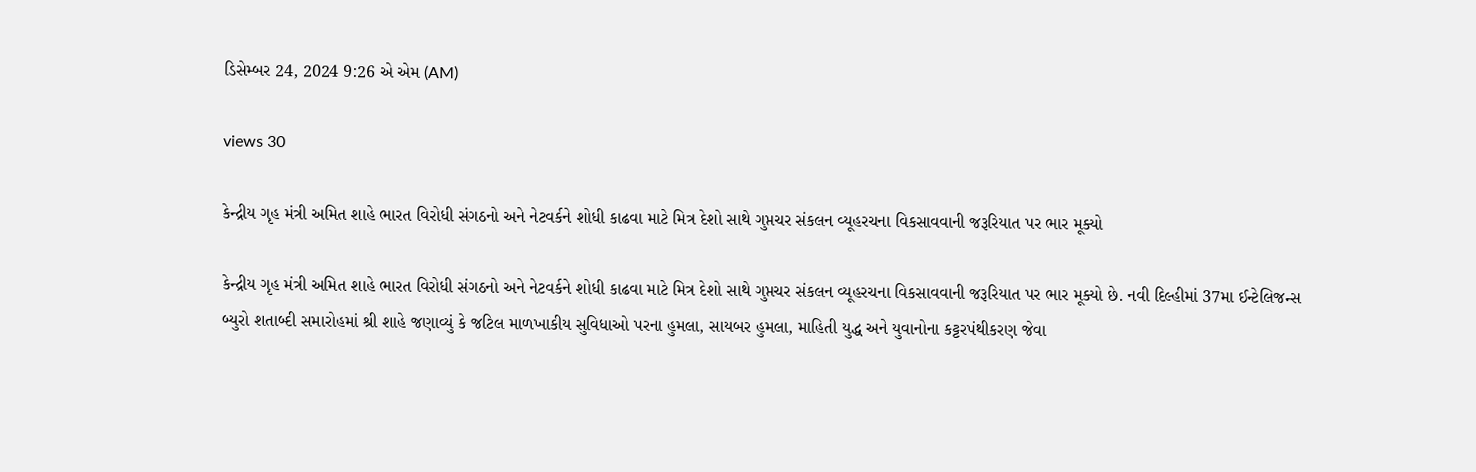ડિસેમ્બર 24, 2024 9:26 એ એમ (AM)

views 30

કેન્દ્રીય ગૃહ મંત્રી અમિત શાહે ભારત વિરોધી સંગઠનો અને નેટવર્કને શોધી કાઢવા માટે મિત્ર દેશો સાથે ગુપ્તચર સંકલન વ્યૂહરચના વિકસાવવાની જરૂરિયાત પર ભાર મૂક્યો

કેન્દ્રીય ગૃહ મંત્રી અમિત શાહે ભારત વિરોધી સંગઠનો અને નેટવર્કને શોધી કાઢવા માટે મિત્ર દેશો સાથે ગુપ્તચર સંકલન વ્યૂહરચના વિકસાવવાની જરૂરિયાત પર ભાર મૂક્યો છે. નવી દિલ્હીમાં 37મા ઈન્ટેલિજન્સ બ્યુરો શતાબ્દી સમારોહમાં શ્રી શાહે જણાવ્યું કે જટિલ માળખાકીય સુવિધાઓ પરના હુમલા, સાયબર હુમલા, માહિતી યુદ્ધ અને યુવાનોના કટ્ટરપંથીકરણ જેવા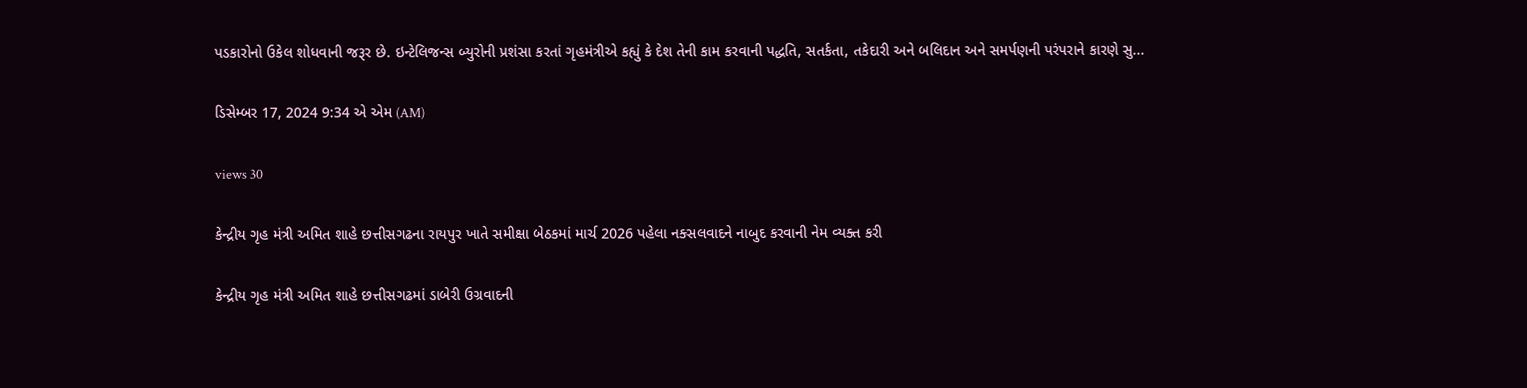પડકારોનો ઉકેલ શોધવાની જરૂર છે. ઇન્ટેલિજન્સ બ્યુરોની પ્રશંસા કરતાં ગૃહમંત્રીએ કહ્યું કે દેશ તેની કામ કરવાની પદ્ધતિ, સતર્કતા, તકેદારી અને બલિદાન અને સમર્પણની પરંપરાને કારણે સુ...

ડિસેમ્બર 17, 2024 9:34 એ એમ (AM)

views 30

કેન્દ્રીય ગૃહ મંત્રી અમિત શાહે છત્તીસગઢના રાયપુર ખાતે સમીક્ષા બેઠકમાં માર્ચ 2026 પહેલા નક્સલવાદને નાબુદ કરવાની નેમ વ્યક્ત કરી

કેન્દ્રીય ગૃહ મંત્રી અમિત શાહે છત્તીસગઢમાં ડાબેરી ઉગ્રવાદની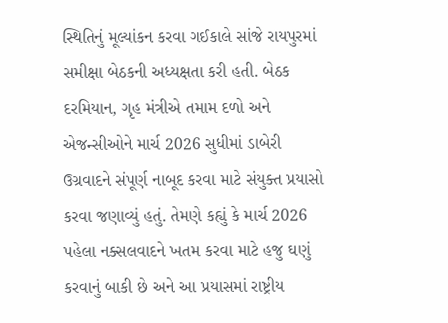સ્થિતિનું મૂલ્યાંકન કરવા ગઈકાલે સાંજે રાયપુરમાં સમીક્ષા બેઠકની અધ્યક્ષતા કરી હતી. બેઠક દરમિયાન, ગૃહ મંત્રીએ તમામ દળો અને એજન્સીઓને માર્ચ 2026 સુધીમાં ડાબેરી ઉગ્રવાદને સંપૂર્ણ નાબૂદ કરવા માટે સંયુક્ત પ્રયાસો કરવા જણાવ્યું હતું. તેમણે કહ્યું કે માર્ચ 2026 પહેલા નક્સલવાદને ખતમ કરવા માટે હજુ ઘણું કરવાનું બાકી છે અને આ પ્રયાસમાં રાષ્ટ્રીય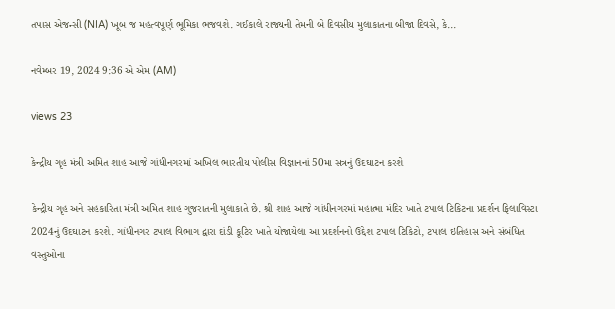તપાસ એજન્સી (NIA) ખૂબ જ મહત્વપૂર્ણ ભૂમિકા ભજવશે. ગઈકાલે રાજ્યની તેમની બે દિવસીય મુલાકાતના બીજા દિવસે, કે...

નવેમ્બર 19, 2024 9:36 એ એમ (AM)

views 23

કેન્દ્રીય ગૃહ મંત્રી અમિત શાહ આજે ગાંધીનગરમાં અખિલ ભારતીય પોલીસ વિજ્ઞાનનાં 50મા સત્રનું ઉદઘાટન કરશે

કેન્દ્રીય ગૃહ અને સહકારિતા મંત્રી અમિત શાહ ગુજરાતની મુલાકાતે છે. શ્રી શાહ આજે ગાંધીનગરમાં મહાત્મા મંદિર ખાતે ટપાલ ટિકિટના પ્રદર્શન ફિલાવિસ્ટા 2024નું ઉદઘાટન કરશે. ગાંધીનગર ટપાલ વિભાગ દ્વારા દાંડી કૂટિર ખાતે યોજાયેલા આ પ્રદર્શનનો ઉદ્દેશ ટપાલ ટિકિટો, ટપાલ ઇતિહાસ અને સંબંધિત વસ્તુઓના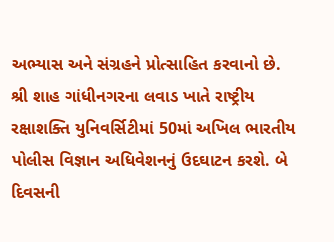અભ્યાસ અને સંગ્રહને પ્રોત્સાહિત કરવાનો છે. શ્રી શાહ ગાંધીનગરના લવાડ ખાતે રાષ્ટ્રીય રક્ષાશક્તિ યુનિવર્સિટીમાં 50માં અખિલ ભારતીય પોલીસ વિજ્ઞાન અધિવેશનનું ઉદઘાટન કરશે. બે દિવસની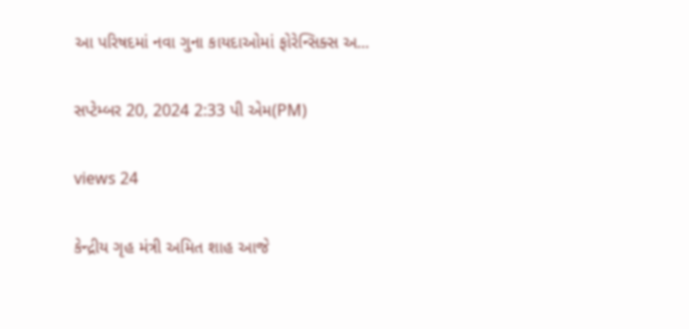આ પરિષદમાં નવા ગુના કાયદાઓમાં ફોરેન્સિક્સ અ...

સપ્ટેમ્બર 20, 2024 2:33 પી એમ(PM)

views 24

કેન્દ્રીય ગૃહ મંત્રી અમિત શાહ આજે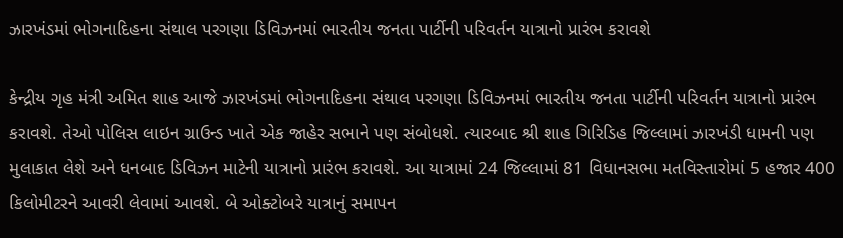ઝારખંડમાં ભોગનાદિહના સંથાલ પરગણા ડિવિઝનમાં ભારતીય જનતા પાર્ટીની પરિવર્તન યાત્રાનો પ્રારંભ કરાવશે

કેન્દ્રીય ગૃહ મંત્રી અમિત શાહ આજે ઝારખંડમાં ભોગનાદિહના સંથાલ પરગણા ડિવિઝનમાં ભારતીય જનતા પાર્ટીની પરિવર્તન યાત્રાનો પ્રારંભ કરાવશે. તેઓ પોલિસ લાઇન ગ્રાઉન્ડ ખાતે એક જાહેર સભાને પણ સંબોધશે. ત્યારબાદ શ્રી શાહ ગિરિડિહ જિલ્લામાં ઝારખંડી ધામની પણ મુલાકાત લેશે અને ધનબાદ ડિવિઝન માટેની યાત્રાનો પ્રારંભ કરાવશે. આ યાત્રામાં 24 જિલ્લામાં 81 વિધાનસભા મતવિસ્તારોમાં 5 હજાર 400 કિલોમીટરને આવરી લેવામાં આવશે. બે ઓક્ટોબરે યાત્રાનું સમાપન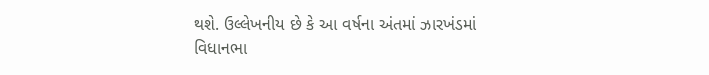થશે. ઉલ્લેખનીય છે કે આ વર્ષના અંતમાં ઝારખંડમાં વિધાનભા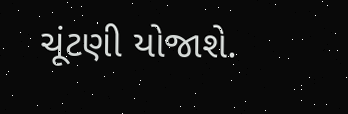ચૂંટણી યોજાશે.